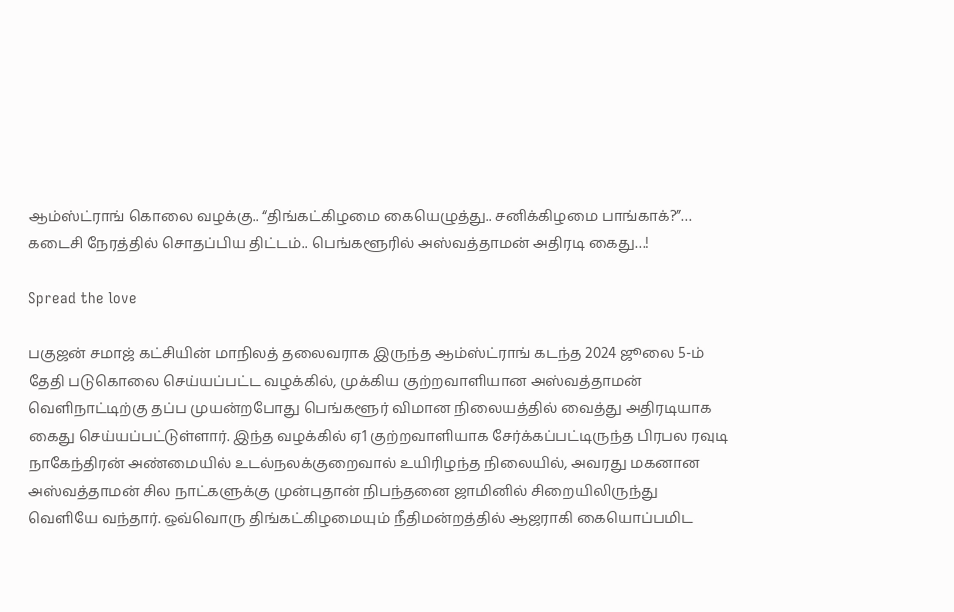ஆம்ஸ்ட்ராங் கொலை வழக்கு.. “திங்கட்கிழமை கையெழுத்து.. சனிக்கிழமை பாங்காக்?”… கடைசி நேரத்தில் சொதப்பிய திட்டம்.. பெங்களூரில் அஸ்வத்தாமன் அதிரடி கைது…!

Spread the love

பகுஜன் சமாஜ் கட்சியின் மாநிலத் தலைவராக இருந்த ஆம்ஸ்ட்ராங் கடந்த 2024 ஜூலை 5-ம் தேதி படுகொலை செய்யப்பட்ட வழக்கில், முக்கிய குற்றவாளியான அஸ்வத்தாமன் வெளிநாட்டிற்கு தப்ப முயன்றபோது பெங்களூர் விமான நிலையத்தில் வைத்து அதிரடியாக கைது செய்யப்பட்டுள்ளார். இந்த வழக்கில் ஏ1 குற்றவாளியாக சேர்க்கப்பட்டிருந்த பிரபல ரவுடி நாகேந்திரன் அண்மையில் உடல்நலக்குறைவால் உயிரிழந்த நிலையில், அவரது மகனான அஸ்வத்தாமன் சில நாட்களுக்கு முன்புதான் நிபந்தனை ஜாமினில் சிறையிலிருந்து வெளியே வந்தார். ஒவ்வொரு திங்கட்கிழமையும் நீதிமன்றத்தில் ஆஜராகி கையொப்பமிட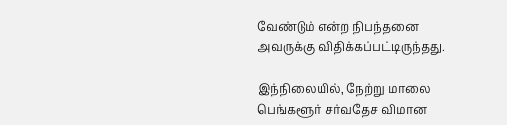வேண்டும் என்ற நிபந்தனை அவருக்கு விதிக்கப்பட்டிருந்தது.

இந்நிலையில், நேற்று மாலை பெங்களூர் சர்வதேச விமான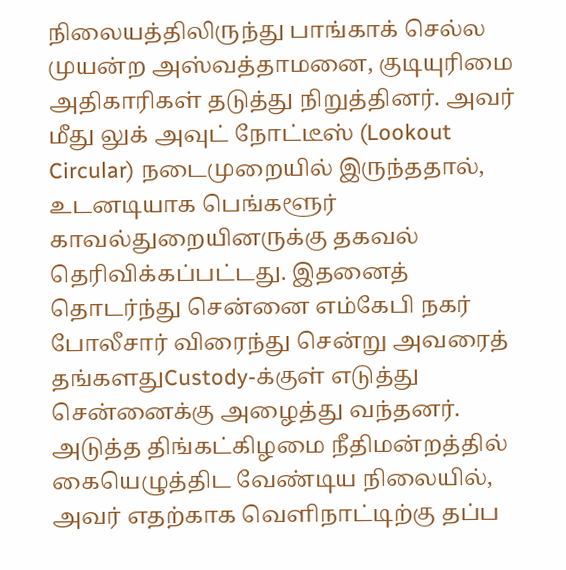நிலையத்திலிருந்து பாங்காக் செல்ல முயன்ற அஸ்வத்தாமனை, குடியுரிமை அதிகாரிகள் தடுத்து நிறுத்தினர். அவர் மீது லுக் அவுட் நோட்டீஸ் (Lookout Circular) நடைமுறையில் இருந்ததால், உடனடியாக பெங்களூர் காவல்துறையினருக்கு தகவல் தெரிவிக்கப்பட்டது. இதனைத் தொடர்ந்து சென்னை எம்கேபி நகர் போலீசார் விரைந்து சென்று அவரைத் தங்களதுCustody-க்குள் எடுத்து சென்னைக்கு அழைத்து வந்தனர். அடுத்த திங்கட்கிழமை நீதிமன்றத்தில் கையெழுத்திட வேண்டிய நிலையில், அவர் எதற்காக வெளிநாட்டிற்கு தப்ப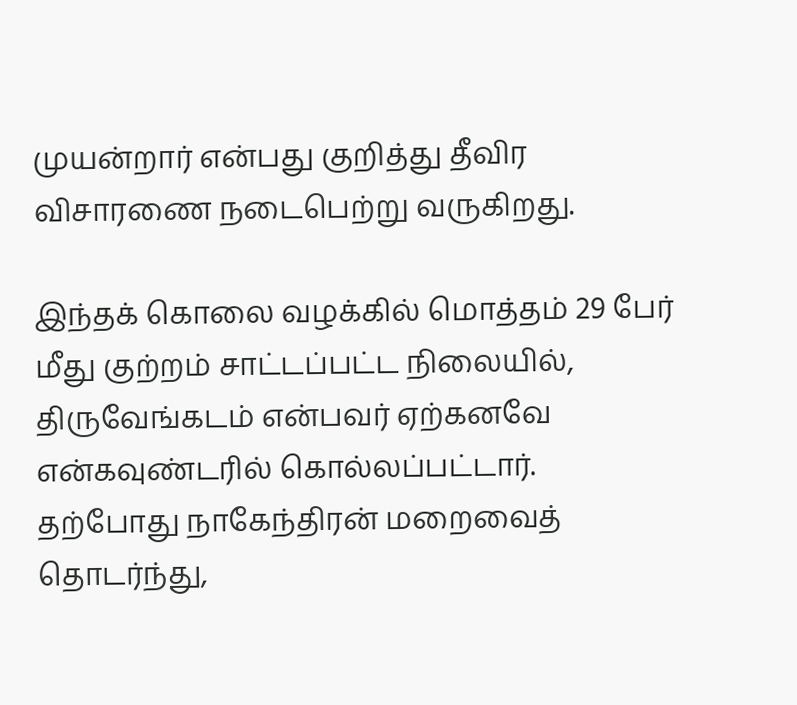முயன்றார் என்பது குறித்து தீவிர விசாரணை நடைபெற்று வருகிறது.

இந்தக் கொலை வழக்கில் மொத்தம் 29 பேர் மீது குற்றம் சாட்டப்பட்ட நிலையில், திருவேங்கடம் என்பவர் ஏற்கனவே என்கவுண்டரில் கொல்லப்பட்டார். தற்போது நாகேந்திரன் மறைவைத் தொடர்ந்து,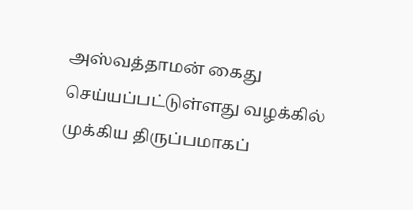அஸ்வத்தாமன் கைது செய்யப்பட்டுள்ளது வழக்கில் முக்கிய திருப்பமாகப்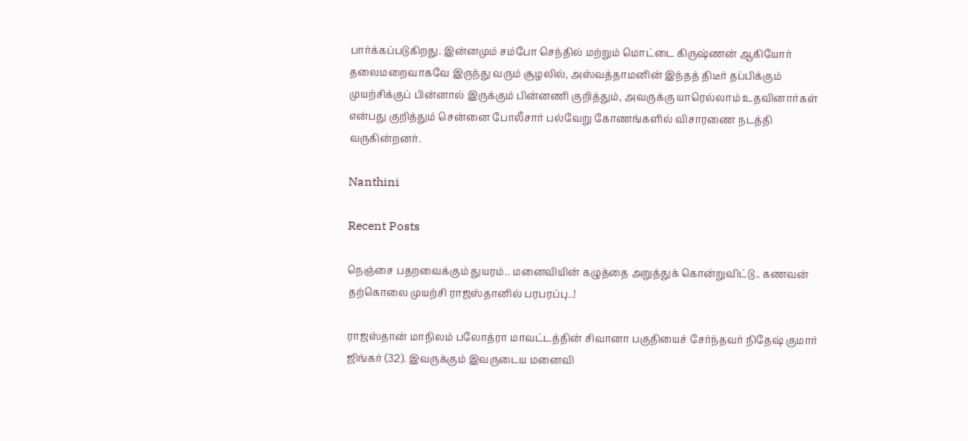பார்க்கப்படுகிறது. இன்னமும் சம்போ செந்தில் மற்றும் மொட்டை கிருஷ்ணன் ஆகியோர் தலைமறைவாகவே இருந்து வரும் சூழலில், அஸ்வத்தாமனின் இந்தத் திடீர் தப்பிக்கும் முயற்சிக்குப் பின்னால் இருக்கும் பின்னணி குறித்தும், அவருக்கு யாரெல்லாம் உதவினார்கள் என்பது குறித்தும் சென்னை போலீசார் பல்வேறு கோணங்களில் விசாரணை நடத்தி வருகின்றனர்.

Nanthini

Recent Posts

நெஞ்சை பதறவைக்கும் துயரம்.. மனைவியின் கழுத்தை அறுத்துக் கொன்றுவிட்டு.. கணவன் தற்கொலை முயற்சி ராஜஸ்தானில் பரபரப்பு..!

ராஜஸ்தான் மாநிலம் பலோத்ரா மாவட்டத்தின் சிவானா பகுதியைச் சேர்ந்தவர் நிதேஷ் குமார் ஜிங்கர் (32). இவருக்கும் இவருடைய மனைவி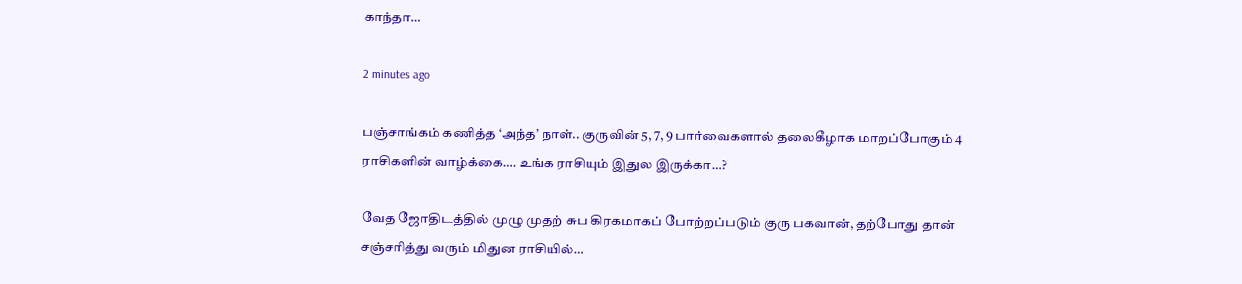காந்தா…

2 minutes ago

பஞ்சாங்கம் கணித்த ‘அந்த’ நாள்.. குருவின் 5, 7, 9 பார்வைகளால் தலைகீழாக மாறப்போகும் 4 ராசிகளின் வாழ்க்கை…. உங்க ராசியும் இதுல இருக்கா…?

வேத ஜோதிடத்தில் முழு முதற் சுப கிரகமாகப் போற்றப்படும் குரு பகவான், தற்போது தான் சஞ்சரித்து வரும் மிதுன ராசியில்…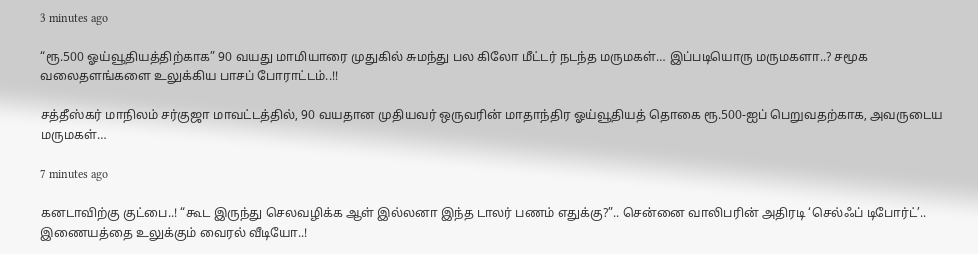3 minutes ago

“ரூ.500 ஓய்வூதியத்திற்காக” 90 வயது மாமியாரை முதுகில் சுமந்து பல கிலோ மீட்டர் நடந்த மருமகள்… இப்படியொரு மருமகளா..? சமூக வலைதளங்களை உலுக்கிய பாசப் போராட்டம்..!!

சத்தீஸ்கர் மாநிலம் சர்குஜா மாவட்டத்தில், 90 வயதான முதியவர் ஒருவரின் மாதாந்திர ஓய்வூதியத் தொகை ரூ.500-ஐப் பெறுவதற்காக, அவருடைய மருமகள்…

7 minutes ago

கனடாவிற்கு குட்பை..! “கூட இருந்து செலவழிக்க ஆள் இல்லனா இந்த டாலர் பணம் எதுக்கு?”.. சென்னை வாலிபரின் அதிரடி ‘செல்ஃப் டிபோர்ட்’.. இணையத்தை உலுக்கும் வைரல் வீடியோ..!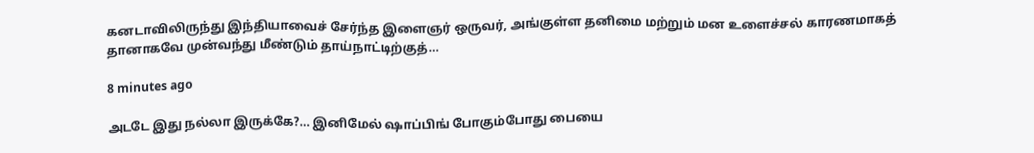கனடாவிலிருந்து இந்தியாவைச் சேர்ந்த இளைஞர் ஒருவர், அங்குள்ள தனிமை மற்றும் மன உளைச்சல் காரணமாகத் தானாகவே முன்வந்து மீண்டும் தாய்நாட்டிற்குத்…

8 minutes ago

அடடே இது நல்லா இருக்கே?… இனிமேல் ஷாப்பிங் போகும்போது பையை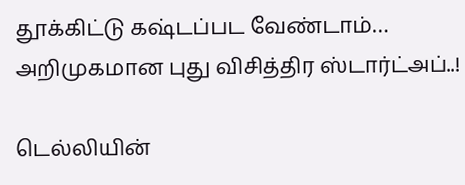தூக்கிட்டு கஷ்டப்பட வேண்டாம்… அறிமுகமான புது விசித்திர ஸ்டார்ட்அப்..!

டெல்லியின்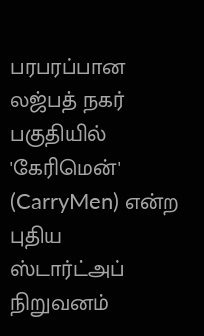பரபரப்பான லஜ்பத் நகர் பகுதியில் 'கேரிமென்' (CarryMen) என்ற புதிய ஸ்டார்ட்அப் நிறுவனம்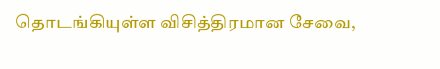தொடங்கியுள்ள விசித்திரமான சேவை,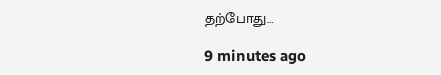தற்போது…

9 minutes ago